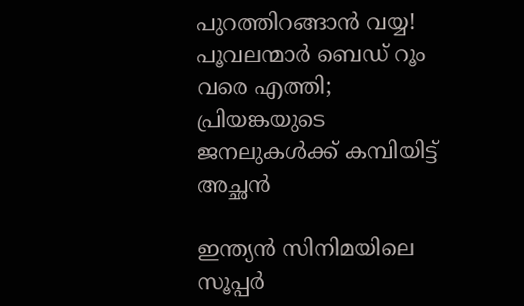പുറത്തിറങ്ങാന്‍ വയ്യ! പൂവലന്മാര്‍ ബെഡ് റൂം വരെ എത്തി; പ്രിയങ്കയുടെ ജനലുകള്‍ക്ക് കമ്പിയിട്ട് അച്ഛന്‍

ഇന്ത്യന്‍ സിനിമയിലെ സൂപ്പര്‍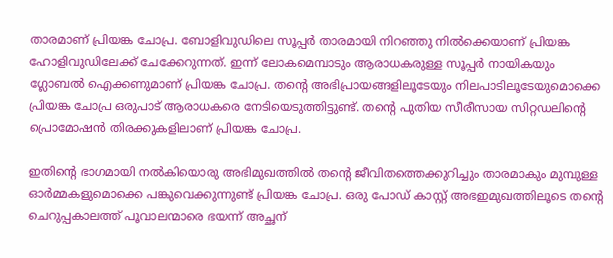താരമാണ് പ്രിയങ്ക ചോപ്ര. ബോളിവുഡിലെ സൂപ്പര്‍ താരമായി നിറഞ്ഞു നില്‍ക്കെയാണ് പ്രിയങ്ക ഹോളിവുഡിലേക്ക് ചേക്കേറുന്നത്. ഇന്ന് ലോകമെമ്പാടും ആരാധകരുള്ള സൂപ്പര്‍ നായികയും ഗ്ലോബല്‍ ഐക്കണുമാണ് പ്രിയങ്ക ചോപ്ര. തന്റെ അഭിപ്രായങ്ങളിലൂടേയും നിലപാടിലൂടേയുമൊക്കെ പ്രിയങ്ക ചോപ്ര ഒരുപാട് ആരാധകരെ നേടിയെടുത്തിട്ടുണ്ട്. തന്റെ പുതിയ സീരീസായ സിറ്റഡലിന്റെ പ്രൊമോഷന്‍ തിരക്കുകളിലാണ് പ്രിയങ്ക ചോപ്ര.

ഇതിന്റെ ഭാഗമായി നല്‍കിയൊരു അഭിമുഖത്തില്‍ തന്റെ ജീവിതത്തെക്കുറിച്ചും താരമാകും മുമ്പുള്ള ഓര്‍മ്മകളുമൊക്കെ പങ്കുവെക്കുന്നുണ്ട് പ്രിയങ്ക ചോപ്ര. ഒരു പോഡ് കാസ്റ്റ് അഭഇമുഖത്തിലൂടെ തന്റെ ചെറുപ്പകാലത്ത് പൂവാലന്മാരെ ഭയന്ന് അച്ഛന്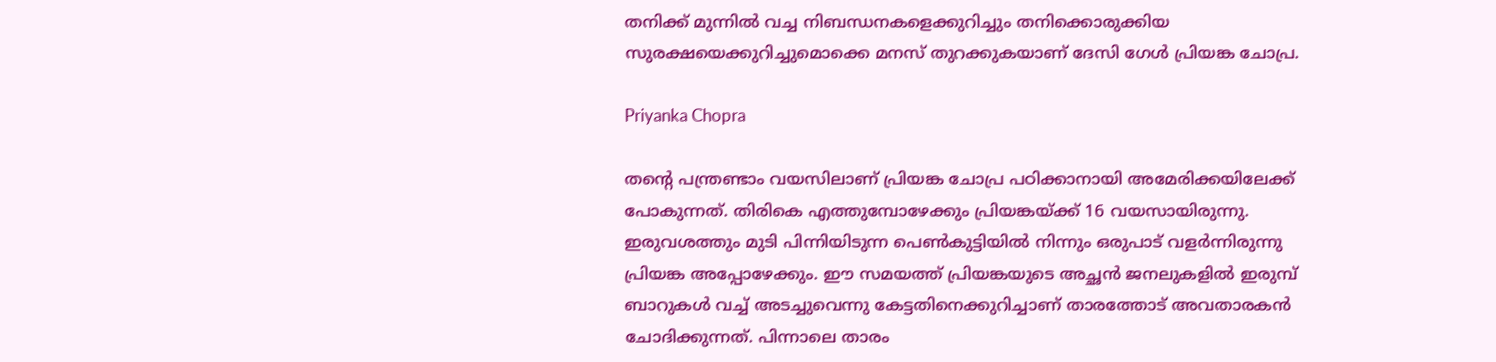തനിക്ക് മുന്നില്‍ വച്ച നിബന്ധനകളെക്കുറിച്ചും തനിക്കൊരുക്കിയ സുരക്ഷയെക്കുറിച്ചുമൊക്കെ മനസ് തുറക്കുകയാണ് ദേസി ഗേള്‍ പ്രിയങ്ക ചോപ്ര.

Priyanka Chopra

തന്റെ പന്ത്രണ്ടാം വയസിലാണ് പ്രിയങ്ക ചോപ്ര പഠിക്കാനായി അമേരിക്കയിലേക്ക് പോകുന്നത്. തിരികെ എത്തുമ്പോഴേക്കും പ്രിയങ്കയ്ക്ക് 16 വയസായിരുന്നു. ഇരുവശത്തും മുടി പിന്നിയിടുന്ന പെണ്‍കുട്ടിയില്‍ നിന്നും ഒരുപാട് വളര്‍ന്നിരുന്നു പ്രിയങ്ക അപ്പോഴേക്കും. ഈ സമയത്ത് പ്രിയങ്കയുടെ അച്ഛന്‍ ജനലുകളില്‍ ഇരുമ്പ് ബാറുകള്‍ വച്ച് അടച്ചുവെന്നു കേട്ടതിനെക്കുറിച്ചാണ് താരത്തോട് അവതാരകന്‍ ചോദിക്കുന്നത്. പിന്നാലെ താരം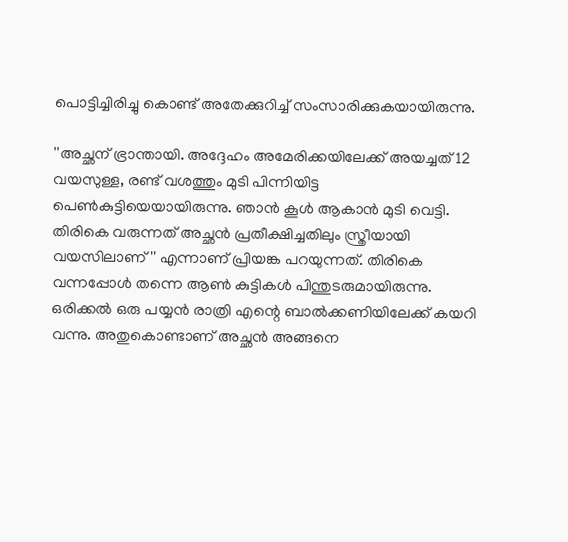പൊട്ടിച്ചിരിച്ചു കൊണ്ട് അതേക്കുറിച്ച് സംസാരിക്കുകയായിരുന്നു.

''അച്ഛന് ഭ്രാന്തായി. അദ്ദേഹം അമേരിക്കയിലേക്ക് അയച്ചത് 12 വയസുള്ള, രണ്ട് വശത്തും മുടി പിന്നിയിട്ട പെണ്‍കുട്ടിയെയായിരുന്നു. ഞാന്‍ കൂള്‍ ആകാന്‍ മുടി വെട്ടി. തിരികെ വരുന്നത് അച്ഛന്‍ പ്രതീക്ഷിച്ചതിലും സ്ത്രീയായി വയസിലാണ്'' എന്നാണ് പ്രിയങ്ക പറയുന്നത്. തിരികെ വന്നപ്പോള്‍ തന്നെ ആണ്‍ കുട്ടികള്‍ പിന്തുടരുമായിരുന്നു. ഒരിക്കല്‍ ഒരു പയ്യന്‍ രാത്രി എന്റെ ബാല്‍ക്കണിയിലേക്ക് കയറി വന്നു. അതുകൊണ്ടാണ് അച്ഛന്‍ അങ്ങനെ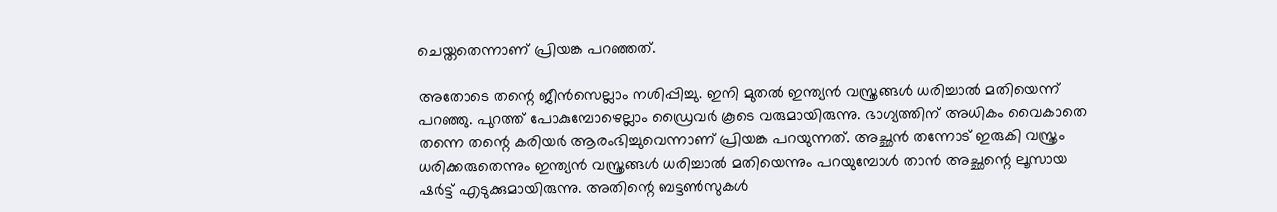ചെയ്തതെന്നാണ് പ്രിയങ്ക പറഞ്ഞത്.

അതോടെ തന്റെ ജീന്‍സെല്ലാം നശിപ്പിച്ചു. ഇനി മുതല്‍ ഇന്ത്യന്‍ വസ്ത്രങ്ങള്‍ ധരിച്ചാല്‍ മതിയെന്ന് പറഞ്ഞു. പുറത്ത് പോകുമ്പോഴെല്ലാം ഡ്രൈവര്‍ കൂടെ വരുമായിരുന്നു. ഭാഗ്യത്തിന് അധികം വൈകാതെ തന്നെ തന്റെ കരിയര്‍ ആരംഭിച്ചുവെന്നാണ് പ്രിയങ്ക പറയുന്നത്. അച്ഛന്‍ തന്നോട് ഇരുകി വസ്ത്രം ധരിക്കരുതെന്നും ഇന്ത്യന്‍ വസ്ത്രങ്ങള്‍ ധരിച്ചാല്‍ മതിയെന്നും പറയുമ്പോള്‍ താന്‍ അച്ഛന്റെ ലൂസായ ഷര്‍ട്ട് എടുക്കുമായിരുന്നു. അതിന്റെ ബട്ടണ്‍സുകള്‍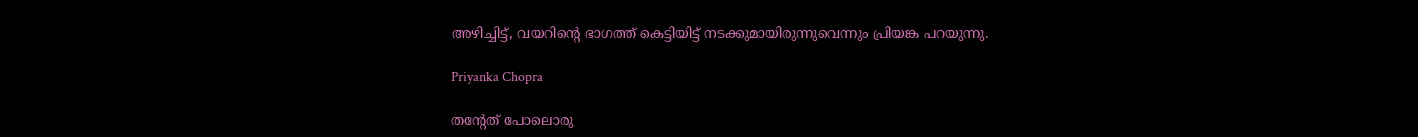അഴിച്ചിട്ട്, വയറിന്റെ ഭാഗത്ത് കെട്ടിയിട്ട് നടക്കുമായിരുന്നുവെന്നും പ്രിയങ്ക പറയുന്നു.

Priyanka Chopra

തന്റേത് പോലൊരു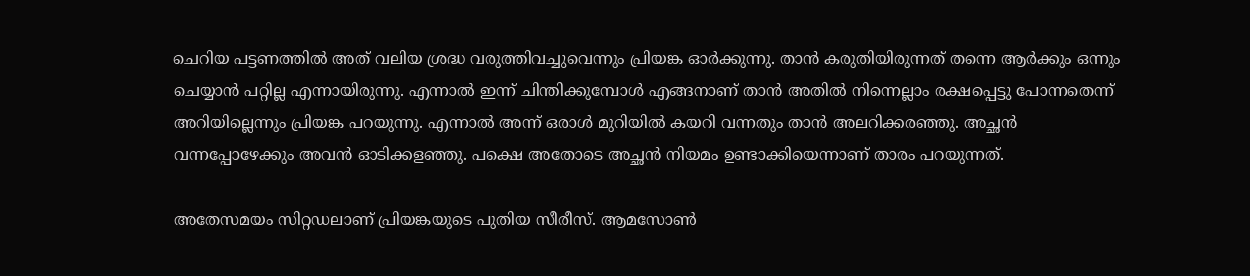ചെറിയ പട്ടണത്തില്‍ അത് വലിയ ശ്രദ്ധ വരുത്തിവച്ചുവെന്നും പ്രിയങ്ക ഓര്‍ക്കുന്നു. താന്‍ കരുതിയിരുന്നത് തന്നെ ആര്‍ക്കും ഒന്നും ചെയ്യാന്‍ പറ്റില്ല എന്നായിരുന്നു. എന്നാല്‍ ഇന്ന് ചിന്തിക്കുമ്പോള്‍ എങ്ങനാണ് താന്‍ അതില്‍ നിന്നെല്ലാം രക്ഷപ്പെട്ടു പോന്നതെന്ന് അറിയില്ലെന്നും പ്രിയങ്ക പറയുന്നു. എന്നാല്‍ അന്ന് ഒരാള്‍ മുറിയില്‍ കയറി വന്നതും താന്‍ അലറിക്കരഞ്ഞു. അച്ഛന്‍ വന്നപ്പോഴേക്കും അവന്‍ ഓടിക്കളഞ്ഞു. പക്ഷെ അതോടെ അച്ഛന്‍ നിയമം ഉണ്ടാക്കിയെന്നാണ് താരം പറയുന്നത്.

അതേസമയം സിറ്റഡലാണ് പ്രിയങ്കയുടെ പുതിയ സീരീസ്. ആമസോണ്‍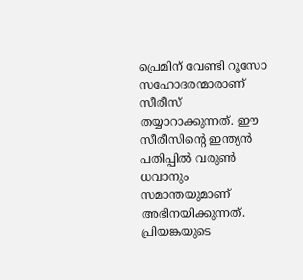പ്രെമിന് വേണ്ടി റൂസോ സഹോദരന്മാരാണ് സീരീസ് തയ്യാറാക്കുന്നത്. ഈ സീരീസിന്റെ ഇന്ത്യന്‍ പതിപ്പില്‍ വരുണ്‍ ധവാനും സമാന്തയുമാണ് അഭിനയിക്കുന്നത്. പ്രിയങ്കയുടെ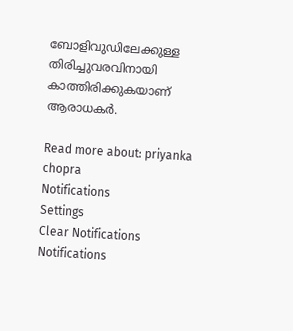ബോളിവുഡിലേക്കുള്ള തിരിച്ചുവരവിനായി കാത്തിരിക്കുകയാണ് ആരാധകർ.

Read more about: priyanka chopra
Notifications
Settings
Clear Notifications
Notifications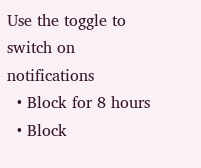Use the toggle to switch on notifications
  • Block for 8 hours
  • Block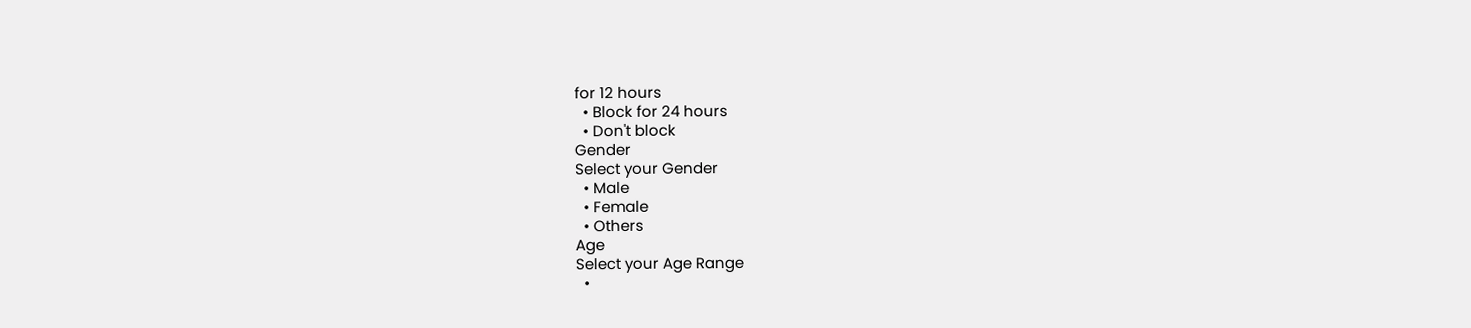for 12 hours
  • Block for 24 hours
  • Don't block
Gender
Select your Gender
  • Male
  • Female
  • Others
Age
Select your Age Range
  •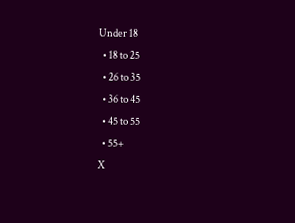Under 18
  • 18 to 25
  • 26 to 35
  • 36 to 45
  • 45 to 55
  • 55+
X